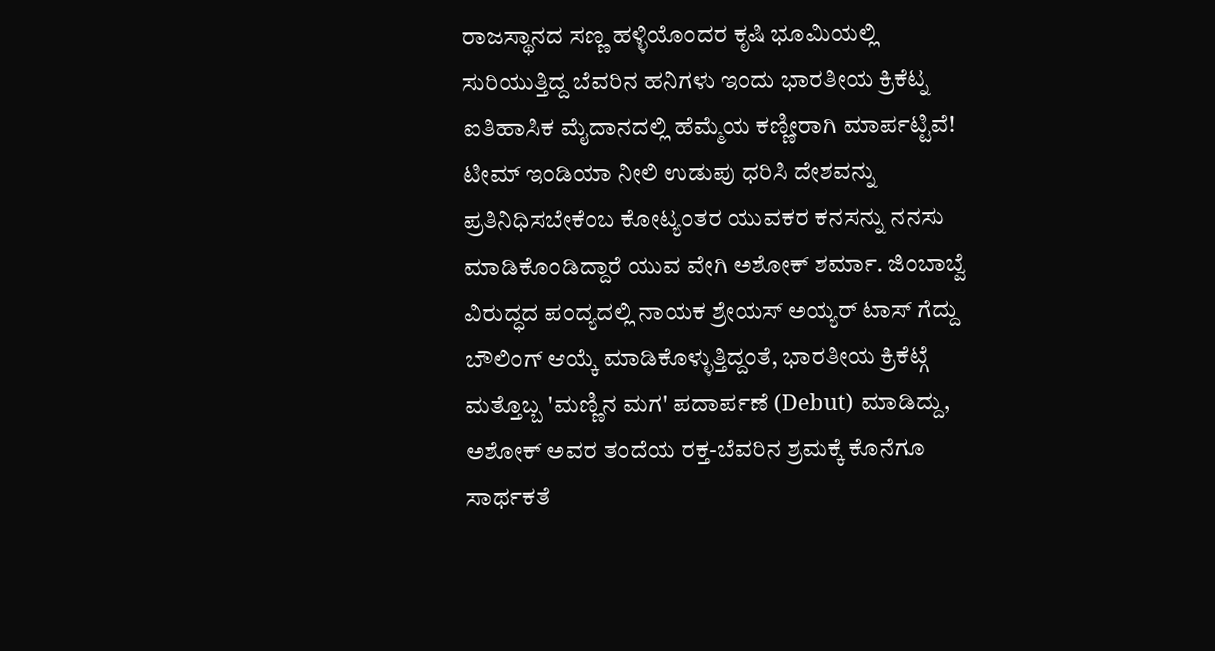ರಾಜಸ್ಥಾನದ ಸಣ್ಣ ಹಳ್ಳಿಯೊಂದರ ಕೃಷಿ ಭೂಮಿಯಲ್ಲಿ ಸುರಿಯುತ್ತಿದ್ದ ಬೆವರಿನ ಹನಿಗಳು ಇಂದು ಭಾರತೀಯ ಕ್ರಿಕೆಟ್ನ ಐತಿಹಾಸಿಕ ಮೈದಾನದಲ್ಲಿ ಹೆಮ್ಮೆಯ ಕಣ್ಣೀರಾಗಿ ಮಾರ್ಪಟ್ಟಿವೆ! ಟೀಮ್ ಇಂಡಿಯಾ ನೀಲಿ ಉಡುಪು ಧರಿಸಿ ದೇಶವನ್ನು ಪ್ರತಿನಿಧಿಸಬೇಕೆಂಬ ಕೋಟ್ಯಂತರ ಯುವಕರ ಕನಸನ್ನು ನನಸು ಮಾಡಿಕೊಂಡಿದ್ದಾರೆ ಯುವ ವೇಗಿ ಅಶೋಕ್ ಶರ್ಮಾ. ಜಿಂಬಾಬ್ವೆ ವಿರುದ್ಧದ ಪಂದ್ಯದಲ್ಲಿ ನಾಯಕ ಶ್ರೇಯಸ್ ಅಯ್ಯರ್ ಟಾಸ್ ಗೆದ್ದು ಬೌಲಿಂಗ್ ಆಯ್ಕೆ ಮಾಡಿಕೊಳ್ಳುತ್ತಿದ್ದಂತೆ, ಭಾರತೀಯ ಕ್ರಿಕೆಟ್ಗೆ ಮತ್ತೊಬ್ಬ 'ಮಣ್ಣಿನ ಮಗ' ಪದಾರ್ಪಣೆ (Debut) ಮಾಡಿದ್ದು, ಅಶೋಕ್ ಅವರ ತಂದೆಯ ರಕ್ತ-ಬೆವರಿನ ಶ್ರಮಕ್ಕೆ ಕೊನೆಗೂ ಸಾರ್ಥಕತೆ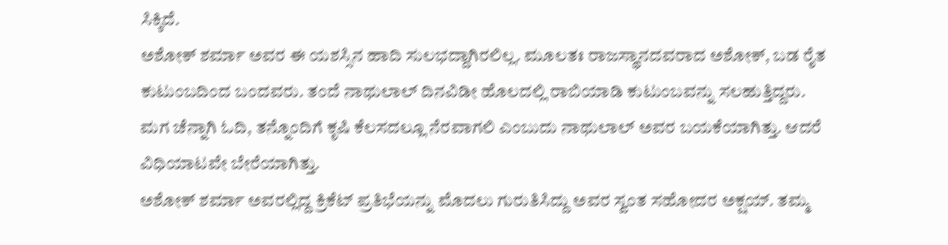ಸಿಕ್ಕಿದೆ.
ಅಶೋಕ್ ಶರ್ಮಾ ಅವರ ಈ ಯಶಸ್ಸಿನ ಹಾದಿ ಸುಲಭದ್ದಾಗಿರಲಿಲ್ಲ. ಮೂಲತಃ ರಾಜಸ್ಥಾನದವರಾದ ಅಶೋಕ್, ಬಡ ರೈತ ಕುಟುಂಬದಿಂದ ಬಂದವರು. ತಂದೆ ನಾಥುಲಾಲ್ ದಿನವಿಡೀ ಹೊಲದಲ್ಲಿ ರಾಬಿಯಾಡಿ ಕುಟುಂಬವನ್ನು ಸಲಹುತ್ತಿದ್ದರು. ಮಗ ಚೆನ್ನಾಗಿ ಓದಿ, ತನ್ನೊಂದಿಗೆ ಕೃಷಿ ಕೆಲಸದಲ್ಲೂ ನೆರವಾಗಲಿ ಎಂಬುದು ನಾಥುಲಾಲ್ ಅವರ ಬಯಕೆಯಾಗಿತ್ತು. ಆದರೆ ವಿಧಿಯಾಟವೇ ಬೇರೆಯಾಗಿತ್ತು.
ಅಶೋಕ್ ಶರ್ಮಾ ಅವರಲ್ಲಿದ್ದ ಕ್ರಿಕೆಟ್ ಪ್ರತಿಭೆಯನ್ನು ಮೊದಲು ಗುರುತಿಸಿದ್ದು ಅವರ ಸ್ವಂತ ಸಹೋದರ ಅಕ್ಷಯ್. ತಮ್ಮ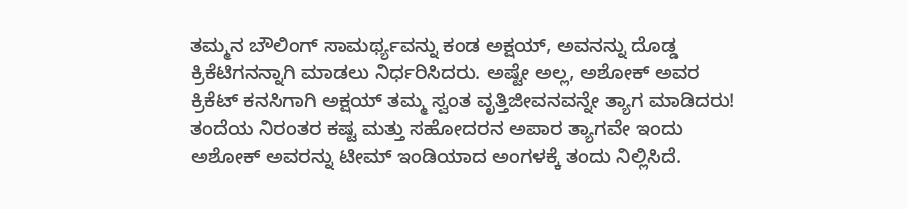ತಮ್ಮನ ಬೌಲಿಂಗ್ ಸಾಮರ್ಥ್ಯವನ್ನು ಕಂಡ ಅಕ್ಷಯ್, ಅವನನ್ನು ದೊಡ್ಡ ಕ್ರಿಕೆಟಿಗನನ್ನಾಗಿ ಮಾಡಲು ನಿರ್ಧರಿಸಿದರು. ಅಷ್ಟೇ ಅಲ್ಲ, ಅಶೋಕ್ ಅವರ ಕ್ರಿಕೆಟ್ ಕನಸಿಗಾಗಿ ಅಕ್ಷಯ್ ತಮ್ಮ ಸ್ವಂತ ವೃತ್ತಿಜೀವನವನ್ನೇ ತ್ಯಾಗ ಮಾಡಿದರು! ತಂದೆಯ ನಿರಂತರ ಕಷ್ಟ ಮತ್ತು ಸಹೋದರನ ಅಪಾರ ತ್ಯಾಗವೇ ಇಂದು ಅಶೋಕ್ ಅವರನ್ನು ಟೀಮ್ ಇಂಡಿಯಾದ ಅಂಗಳಕ್ಕೆ ತಂದು ನಿಲ್ಲಿಸಿದೆ.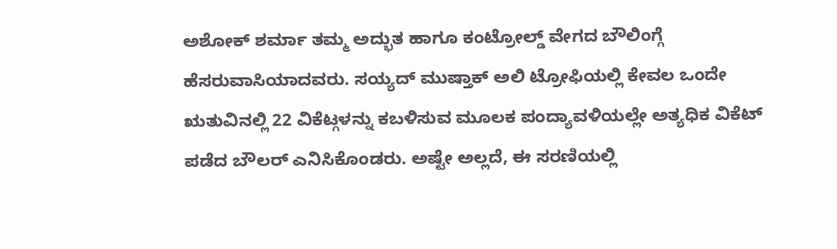ಅಶೋಕ್ ಶರ್ಮಾ ತಮ್ಮ ಅದ್ಭುತ ಹಾಗೂ ಕಂಟ್ರೋಲ್ಡ್ ವೇಗದ ಬೌಲಿಂಗ್ಗೆ ಹೆಸರುವಾಸಿಯಾದವರು. ಸಯ್ಯದ್ ಮುಷ್ತಾಕ್ ಅಲಿ ಟ್ರೋಫಿಯಲ್ಲಿ ಕೇವಲ ಒಂದೇ ಋತುವಿನಲ್ಲಿ 22 ವಿಕೆಟ್ಗಳನ್ನು ಕಬಳಿಸುವ ಮೂಲಕ ಪಂದ್ಯಾವಳಿಯಲ್ಲೇ ಅತ್ಯಧಿಕ ವಿಕೆಟ್ ಪಡೆದ ಬೌಲರ್ ಎನಿಸಿಕೊಂಡರು. ಅಷ್ಟೇ ಅಲ್ಲದೆ, ಈ ಸರಣಿಯಲ್ಲಿ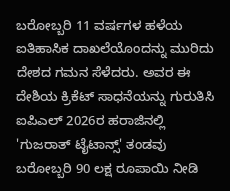ಬರೋಬ್ಬರಿ 11 ವರ್ಷಗಳ ಹಳೆಯ ಐತಿಹಾಸಿಕ ದಾಖಲೆಯೊಂದನ್ನು ಮುರಿದು ದೇಶದ ಗಮನ ಸೆಳೆದರು. ಅವರ ಈ ದೇಶಿಯ ಕ್ರಿಕೆಟ್ ಸಾಧನೆಯನ್ನು ಗುರುತಿಸಿ ಐಪಿಎಲ್ 2026ರ ಹರಾಜಿನಲ್ಲಿ 'ಗುಜರಾತ್ ಟೈಟಾನ್ಸ್' ತಂಡವು ಬರೋಬ್ಬರಿ 90 ಲಕ್ಷ ರೂಪಾಯಿ ನೀಡಿ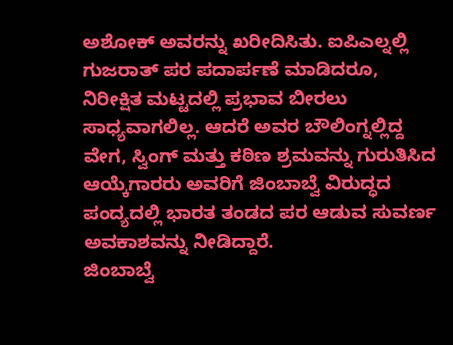ಅಶೋಕ್ ಅವರನ್ನು ಖರೀದಿಸಿತು. ಐಪಿಎಲ್ನಲ್ಲಿ ಗುಜರಾತ್ ಪರ ಪದಾರ್ಪಣೆ ಮಾಡಿದರೂ, ನಿರೀಕ್ಷಿತ ಮಟ್ಟದಲ್ಲಿ ಪ್ರಭಾವ ಬೀರಲು ಸಾಧ್ಯವಾಗಲಿಲ್ಲ. ಆದರೆ ಅವರ ಬೌಲಿಂಗ್ನಲ್ಲಿದ್ದ ವೇಗ, ಸ್ವಿಂಗ್ ಮತ್ತು ಕಠಿಣ ಶ್ರಮವನ್ನು ಗುರುತಿಸಿದ ಆಯ್ಕೆಗಾರರು ಅವರಿಗೆ ಜಿಂಬಾಬ್ವೆ ವಿರುದ್ಧದ ಪಂದ್ಯದಲ್ಲಿ ಭಾರತ ತಂಡದ ಪರ ಆಡುವ ಸುವರ್ಣ ಅವಕಾಶವನ್ನು ನೀಡಿದ್ದಾರೆ.
ಜಿಂಬಾಬ್ವೆ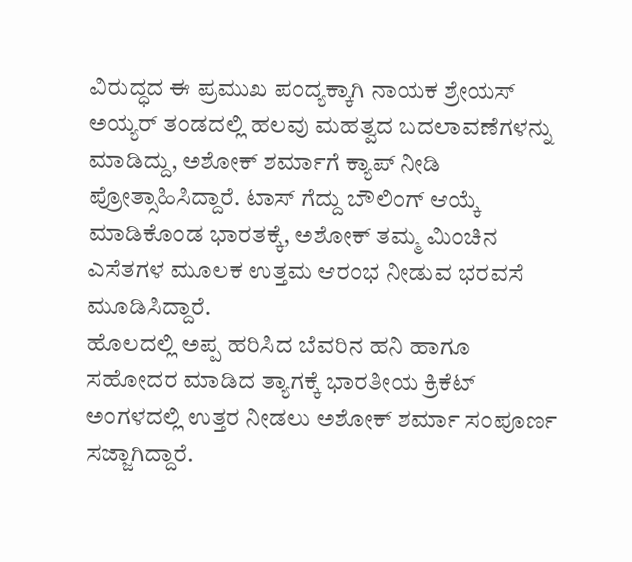ವಿರುದ್ಧದ ಈ ಪ್ರಮುಖ ಪಂದ್ಯಕ್ಕಾಗಿ ನಾಯಕ ಶ್ರೇಯಸ್ ಅಯ್ಯರ್ ತಂಡದಲ್ಲಿ ಹಲವು ಮಹತ್ವದ ಬದಲಾವಣೆಗಳನ್ನು ಮಾಡಿದ್ದು, ಅಶೋಕ್ ಶರ್ಮಾಗೆ ಕ್ಯಾಪ್ ನೀಡಿ ಪ್ರೋತ್ಸಾಹಿಸಿದ್ದಾರೆ. ಟಾಸ್ ಗೆದ್ದು ಬೌಲಿಂಗ್ ಆಯ್ಕೆ ಮಾಡಿಕೊಂಡ ಭಾರತಕ್ಕೆ, ಅಶೋಕ್ ತಮ್ಮ ಮಿಂಚಿನ ಎಸೆತಗಳ ಮೂಲಕ ಉತ್ತಮ ಆರಂಭ ನೀಡುವ ಭರವಸೆ ಮೂಡಿಸಿದ್ದಾರೆ.
ಹೊಲದಲ್ಲಿ ಅಪ್ಪ ಹರಿಸಿದ ಬೆವರಿನ ಹನಿ ಹಾಗೂ ಸಹೋದರ ಮಾಡಿದ ತ್ಯಾಗಕ್ಕೆ ಭಾರತೀಯ ಕ್ರಿಕೆಟ್ ಅಂಗಳದಲ್ಲಿ ಉತ್ತರ ನೀಡಲು ಅಶೋಕ್ ಶರ್ಮಾ ಸಂಪೂರ್ಣ ಸಜ್ಜಾಗಿದ್ದಾರೆ.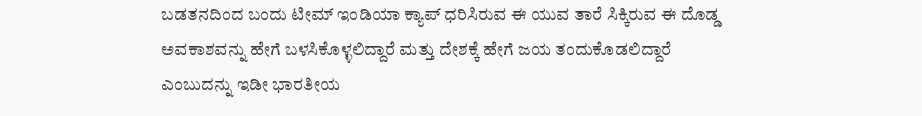ಬಡತನದಿಂದ ಬಂದು ಟೀಮ್ ಇಂಡಿಯಾ ಕ್ಯಾಪ್ ಧರಿಸಿರುವ ಈ ಯುವ ತಾರೆ ಸಿಕ್ಕಿರುವ ಈ ದೊಡ್ಡ ಅವಕಾಶವನ್ನು ಹೇಗೆ ಬಳಸಿಕೊಳ್ಳಲಿದ್ದಾರೆ ಮತ್ತು ದೇಶಕ್ಕೆ ಹೇಗೆ ಜಯ ತಂದುಕೊಡಲಿದ್ದಾರೆ ಎಂಬುದನ್ನು ಇಡೀ ಭಾರತೀಯ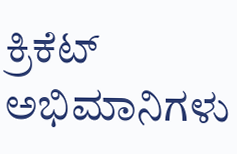ಕ್ರಿಕೆಟ್ ಅಭಿಮಾನಿಗಳು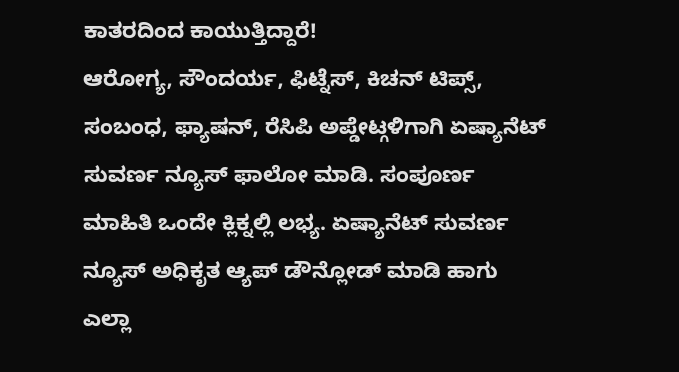ಕಾತರದಿಂದ ಕಾಯುತ್ತಿದ್ದಾರೆ!
ಆರೋಗ್ಯ, ಸೌಂದರ್ಯ, ಫಿಟ್ನೆಸ್, ಕಿಚನ್ ಟಿಪ್ಸ್, ಸಂಬಂಧ, ಫ್ಯಾಷನ್, ರೆಸಿಪಿ ಅಪ್ಡೇಟ್ಗಳಿಗಾಗಿ ಏಷ್ಯಾನೆಟ್ ಸುವರ್ಣ ನ್ಯೂಸ್ ಫಾಲೋ ಮಾಡಿ. ಸಂಪೂರ್ಣ ಮಾಹಿತಿ ಒಂದೇ ಕ್ಲಿಕ್ನಲ್ಲಿ ಲಭ್ಯ. ಏಷ್ಯಾನೆಟ್ ಸುವರ್ಣ ನ್ಯೂಸ್ ಅಧಿಕೃತ ಆ್ಯಪ್ ಡೌನ್ಲೋಡ್ ಮಾಡಿ ಹಾಗು ಎಲ್ಲಾ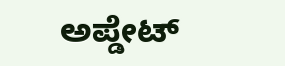ಅಪ್ಡೇಟ್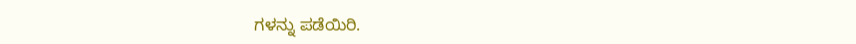ಗಳನ್ನು ಪಡೆಯಿರಿ.